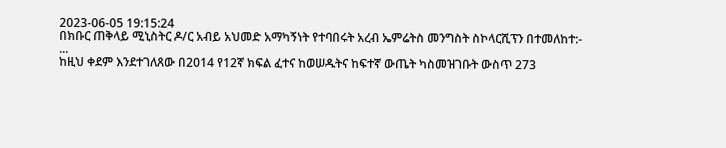2023-06-05 19:15:24
በክቡር ጠቅላይ ሚኒስትር ዶ/ር አብይ አህመድ አማካኝነት የተባበሩት አረብ ኤምሬትስ መንግስት ስኮላርሺፕን በተመለከተ:-
...
ከዚህ ቀደም እንደተገለጸው በ2014 የ12ኛ ክፍል ፈተና ከወሠዱትና ከፍተኛ ውጤት ካስመዝገቡት ውስጥ 273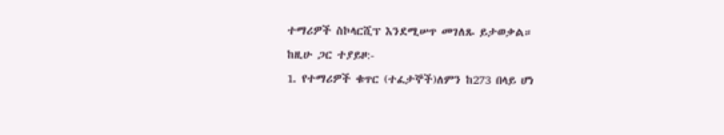ተማሪዎች ስኮላርሺፕ እንደሚሠጥ መገለጹ ይታወቃል።
ከዚሁ ጋር ተያይዞ:-
1. የተማሪዎች ቁጥር (ተፈታኞች)ለምን ከ273 በላይ ሆነ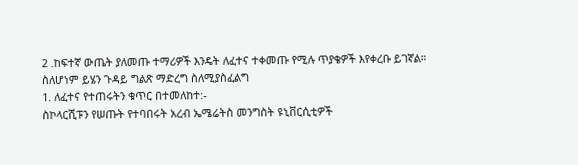2 .ከፍተኛ ውጤት ያለመጡ ተማሪዎች እንዴት ለፈተና ተቀመጡ የሚሉ ጥያቄዎች እየቀረቡ ይገኛል።
ስለሆነም ይሄን ጉዳይ ግልጽ ማድረግ ስለሚያስፈልግ
1. ለፈተና የተጠሩትን ቁጥር በተመለከተ:-
ስኮላርሺፑን የሠጡት የተባበሩት አረብ ኤሜሬትስ መንግስት ዩኒቨርሲቲዎች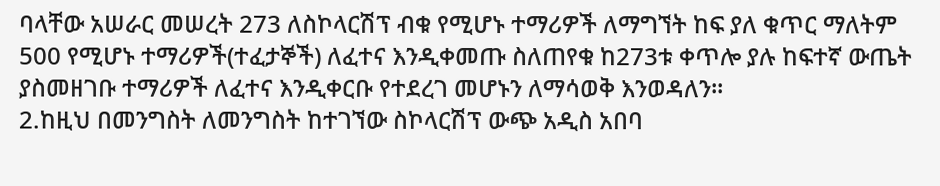ባላቸው አሠራር መሠረት 273 ለስኮላርሽፕ ብቁ የሚሆኑ ተማሪዎች ለማግኘት ከፍ ያለ ቁጥር ማለትም 500 የሚሆኑ ተማሪዎች(ተፈታኞች) ለፈተና እንዲቀመጡ ስለጠየቁ ከ273ቱ ቀጥሎ ያሉ ከፍተኛ ውጤት ያስመዘገቡ ተማሪዎች ለፈተና እንዲቀርቡ የተደረገ መሆኑን ለማሳወቅ እንወዳለን፡፡
2.ከዚህ በመንግስት ለመንግስት ከተገኘው ስኮላርሽፕ ውጭ አዲስ አበባ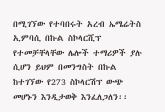በሚገኘው የተባበሩት አረብ ኤሜሬትስ ኢምባሲ በኩል ስኮላርሺፕ የተመቻቸላቸው ሌሎች ተማሪዎች ያሉ ሲሆን ይህም በመንግስት በኩል ከተገኘው የ273 ስኮላርሽፕ ውጭ መሆኑን እንዲታወቅ እንፈለጋለን፡፡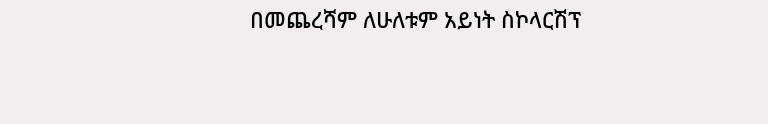በመጨረሻም ለሁለቱም አይነት ስኮላርሽፕ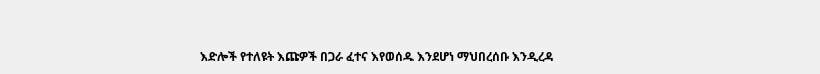እድሎች የተለዩት እጩዎች በጋራ ፈተና እየወሰዱ እንደሆነ ማህበረሰቡ እንዲረዳ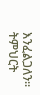እንፈልጋለን፡፡
ትምህርት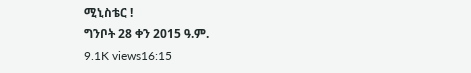ሚኒስቴር !
ግንቦት 28 ቀን 2015 ዓ.ም.
9.1K views16:15